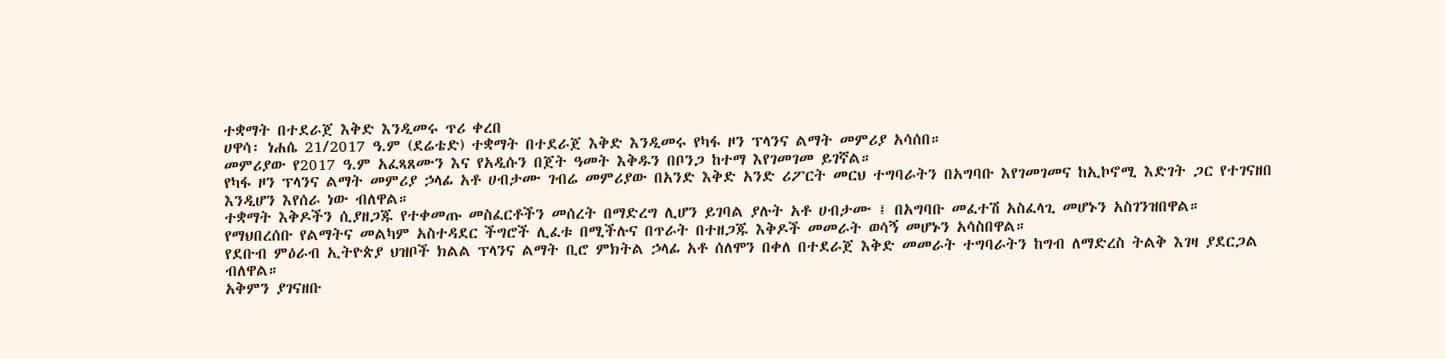ተቋማት በተደራጀ እቅድ እንዲመሩ ጥሪ ቀረበ
ሀዋሳ፡ ነሐሴ 21/2017 ዓ.ም (ደሬቴድ) ተቋማት በተደራጀ እቅድ እንዲመሩ የካፋ ዞን ፕላንና ልማት መምሪያ አሳሰበ።
መምሪያው የ2017 ዓ.ም አፈጻጸሙን እና የአዲሱን በጀት ዓመት እቅዱን በቦንጋ ከተማ እየገመገመ ይገኛል።
የካፋ ዞን ፕላንና ልማት መምሪያ ኃላፊ አቶ ሀብታሙ ገብሬ መምሪያው በአንድ እቅድ አንድ ሪፖርት መርህ ተግባራትን በአግባቡ እየገመገመና ከኢኮኖሚ እድገት ጋር የተገናዘበ እንዲሆን እየሰራ ነው ብለዋል።
ተቋማት እቅዶችን ሲያዘጋጁ የተቀመጡ መስፈርቶችን መሰረት በማድረግ ሊሆን ይገባል ያሉት አቶ ሀብታሙ ፤ በአግባቡ መፈተሽ አስፈላጊ መሆኑን አስገንዝበዋል።
የማህበረሰቡ የልማትና መልካም አስተዳደር ችግሮች ሊፈቱ በሚችሉና በጥራት በተዘጋጁ እቅዶች መመራት ወሳኝ መሆኑን አሳስበዋል።
የደቡብ ምዕራብ ኢትዮጵያ ህዝቦች ክልል ፕላንና ልማት ቢሮ ምክትል ኃላፊ አቶ ሰለሞን በቀለ በተደራጀ እቅድ መመራት ተግባራትን ከግብ ለማድረስ ትልቅ እገዛ ያደርጋል ብለዋል።
አቅምን ያገናዘቡ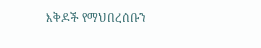እቅዶች የማህበረሰቡን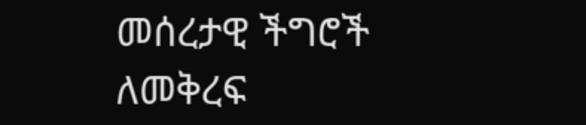መሰረታዊ ችግሮች ለመቅረፍ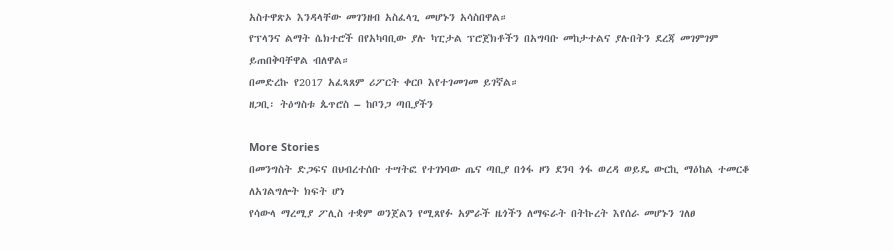አስተዋጽኦ እንዳላቸው መገንዘብ አስፈላጊ መሆኑን አሳስበዋል።
የፕላንና ልማት ሴክተሮች በየአካባቢው ያሉ ካፒታል ፕሮጀክቶችን በአግባቡ መከታተልና ያሉበትን ደረጃ መገምገም ይጠበቅባቸዋል ብለዋል።
በመድረኩ የ2017 አፈጻጸም ሪፖርት ቀርቦ እየተገመገመ ይገኛል።
ዘጋቢ፡ ትዕግስቱ ጴጥሮስ – ከቦንጋ ጣቢያችን

More Stories
በመንግስት ድጋፍና በህብረተሰቡ ተሣትፎ የተገነባው ጤና ጣቢያ በጎፋ ዞን ደንባ ጎፋ ወረዳ ወይዴ ውርኪ ማዕከል ተመርቆ ለአገልግሎት ክፍት ሆነ
የሳውላ ማረሚያ ፖሊስ ተቋም ወንጀልን የሚጸየፉ አምራች ዜጎችን ለማፍራት በትኩረት እየሰራ መሆኑን ገለፀ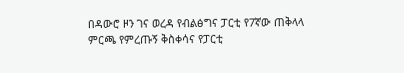በዳውሮ ዞን ገና ወረዳ የብልፅግና ፓርቲ የ7ኛው ጠቅላላ ምርጫ የምረጡኝ ቅስቀሳና የፓርቲ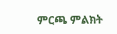ምርጫ ምልክት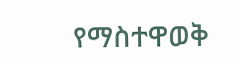የማስተዋወቅ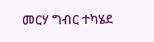መርሃ ግብር ተካሄደ